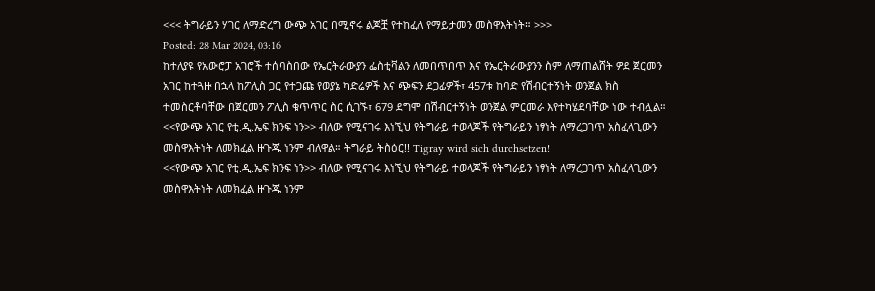<<< ትግራይን ሃገር ለማድረግ ውጭ አገር በሚኖሩ ልጆቿ የተከፈለ የማይታመን መስዋእትነት። >>>
Posted: 28 Mar 2024, 03:16
ከተለያዩ የአውሮፓ አገሮች ተሰባስበው የኤርትራውያን ፌስቲቫልን ለመበጥበጥ እና የኤርትራውያንን ስም ለማጠልሸት ዎደ ጀርመን አገር ከተጓዙ በኋላ ከፖሊስ ጋር የተጋጩ የወያኔ ካድሬዎች እና ጭፍን ደጋፊዎች፣ 457ቱ ከባድ የሽብርተኝነት ወንጀል ክስ ተመስርቶባቸው በጀርመን ፖሊስ ቁጥጥር ስር ሲገኙ፣ 679 ደግሞ በሽብርተኝነት ወንጀል ምርመራ እየተካሄደባቸው ነው ተብሏል።
<<የውጭ አገር የቲ.ዲ.ኤፍ ክንፍ ነን>> ብለው የሚናገሩ እነኚህ የትግራይ ተወላጆች የትግራይን ነፃነት ለማረጋገጥ አስፈላጊውን መስዋእትነት ለመክፈል ዙጉጁ ነንም ብለዋል። ትግራይ ትስዕር!! Tigray wird sich durchsetzen!
<<የውጭ አገር የቲ.ዲ.ኤፍ ክንፍ ነን>> ብለው የሚናገሩ እነኚህ የትግራይ ተወላጆች የትግራይን ነፃነት ለማረጋገጥ አስፈላጊውን መስዋእትነት ለመክፈል ዙጉጁ ነንም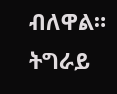ብለዋል። ትግራይ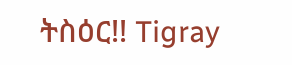ትስዕር!! Tigray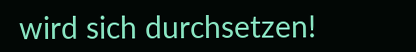wird sich durchsetzen!